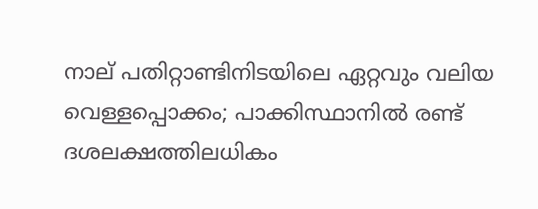നാല് പതിറ്റാണ്ടിനിടയിലെ ഏറ്റവും വലിയ വെള്ളപ്പൊക്കം; പാക്കിസ്ഥാനില്‍ രണ്ട് ദശലക്ഷത്തിലധികം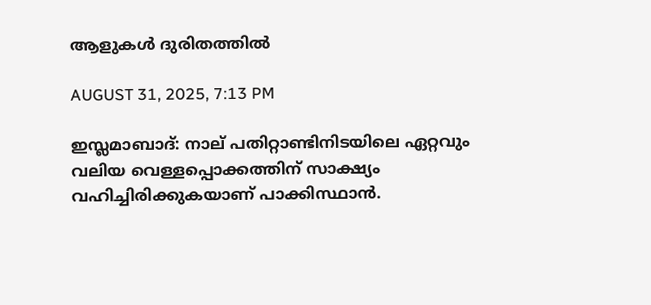ആളുകള്‍ ദുരിതത്തില്‍

AUGUST 31, 2025, 7:13 PM

ഇസ്ലമാബാദ്: നാല് പതിറ്റാണ്ടിനിടയിലെ ഏറ്റവും വലിയ വെള്ളപ്പൊക്കത്തിന് സാക്ഷ്യം വഹിച്ചിരിക്കുകയാണ് പാക്കിസ്ഥാന്‍.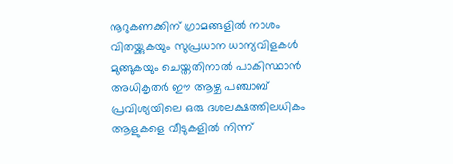നൂറുകണക്കിന് ഗ്രാമങ്ങളില്‍ നാശം വിതയ്ക്കുകയും സുപ്രധാന ധാന്യവിളകള്‍ മുങ്ങുകയും ചെയ്തതിനാല്‍ പാകിസ്ഥാന്‍ അധികൃതര്‍ ഈ ആഴ്ച പഞ്ചാബ് പ്രവിശ്യയിലെ ഒരു ദശലക്ഷത്തിലധികം ആളുകളെ വീടുകളില്‍ നിന്ന്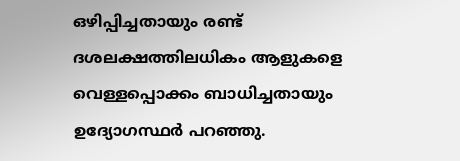ഒഴിപ്പിച്ചതായും രണ്ട് ദശലക്ഷത്തിലധികം ആളുകളെ വെള്ളപ്പൊക്കം ബാധിച്ചതായും ഉദ്യോഗസ്ഥര്‍ പറഞ്ഞു.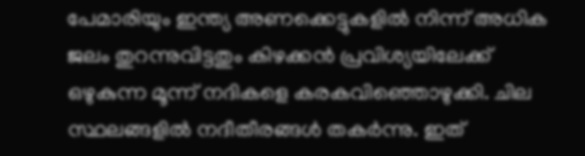പേമാരിയും ഇന്ത്യ അണക്കെട്ടുകളില്‍ നിന്ന് അധിക ജലം തുറന്നുവിട്ടതും കിഴക്കന്‍ പ്രവിശ്യയിലേക്ക് ഒഴുകുന്ന മൂന്ന് നദികളെ കരകവിഞ്ഞൊഴുക്കി. ചില സ്ഥലങ്ങളില്‍ നദീതീരങ്ങള്‍ തകര്‍ന്നു. ഇത്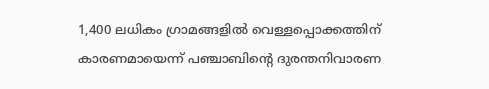1,400 ലധികം ഗ്രാമങ്ങളില്‍ വെള്ളപ്പൊക്കത്തിന് കാരണമായെന്ന് പഞ്ചാബിന്റെ ദുരന്തനിവാരണ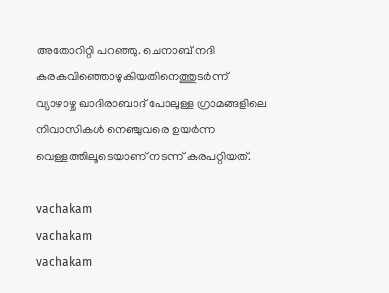അതോറിറ്റി പറഞ്ഞു. ചെനാബ് നദി കരകവിഞ്ഞൊഴുകിയതിനെത്തുടര്‍ന്ന് വ്യാഴാഴ്ച ഖാദിരാബാദ് പോലുള്ള ഗ്രാമങ്ങളിലെ നിവാസികള്‍ നെഞ്ചുവരെ ഉയര്‍ന്ന വെള്ളത്തിലൂടെയാണ് നടന്ന് കരപറ്റിയത്.

vachakam
vachakam
vachakam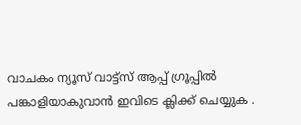വാചകം ന്യൂസ് വാട്ട്സ് ആപ്പ് ഗ്രൂപ്പിൽ പങ്കാളിയാകുവാൻ ഇവിടെ ക്ലിക്ക് ചെയ്യുക .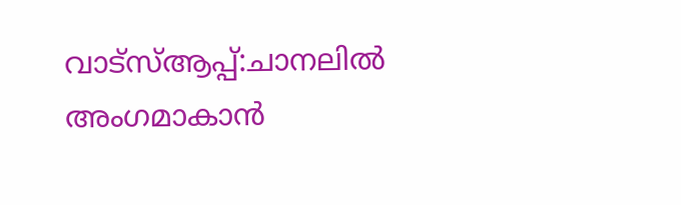വാട്സ്ആപ്പ്:ചാനലിൽ അംഗമാകാൻ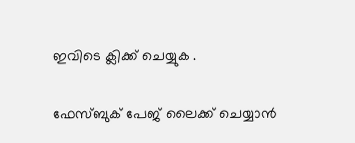ഇവിടെ ക്ലിക്ക് ചെയ്യുക .

ഫേസ്ബുക് പേജ് ലൈക്ക് ചെയ്യാൻ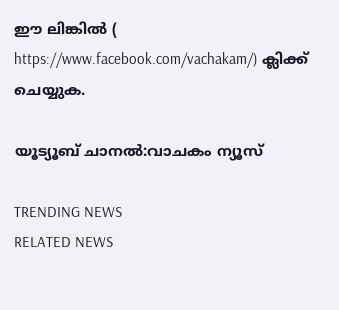ഈ ലിങ്കിൽ (
https://www.facebook.com/vachakam/) ക്ലിക്ക് ചെയ്യുക.

യൂട്യൂബ് ചാനൽ:വാചകം ന്യൂസ്

TRENDING NEWS
RELATED NEWS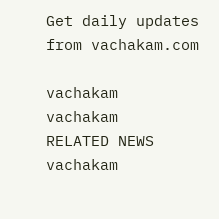Get daily updates from vachakam.com

vachakam
vachakam
RELATED NEWS
vachakam